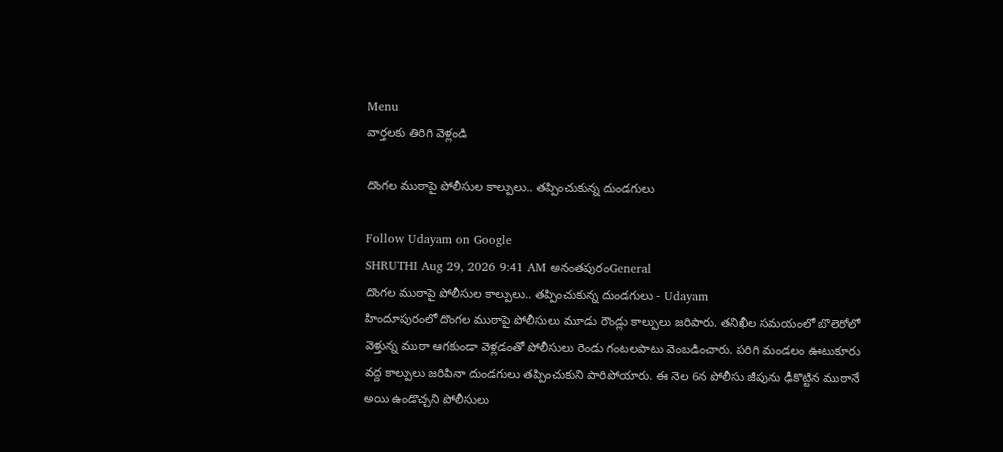Menu
వార్తలకు తిరిగి వెళ్లండి

దొంగల ముఠాపై పోలీసుల కాల్పులు.. తప్పించుకున్న దుండగులు

Follow Udayam on Google
SHRUTHI Aug 29, 2026 9:41 AM అనంతపురంGeneral
దొంగల ముఠాపై పోలీసుల కాల్పులు.. తప్పించుకున్న దుండగులు - Udayam
హిందూపురంలో దొంగల ముఠాపై పోలీసులు మూడు రౌండ్లు కాల్పులు జరిపారు. తనిఖీల సమయంలో బొలెరోలో వెళ్తున్న ముఠా ఆగకుండా వెళ్లడంతో పోలీసులు రెండు గంటలపాటు వెంబడించారు. పరిగి మండలం ఊటుకూరు వద్ద కాల్పులు జరిపినా దుండగులు తప్పించుకుని పారిపోయారు. ఈ నెల 6న పోలీసు జీపును ఢీకొట్టిన ముఠానే అయి ఉండొచ్చని పోలీసులు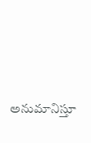అనుమానిస్తూ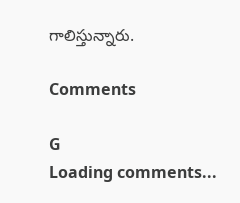గాలిస్తున్నారు.

Comments

G
Loading comments...